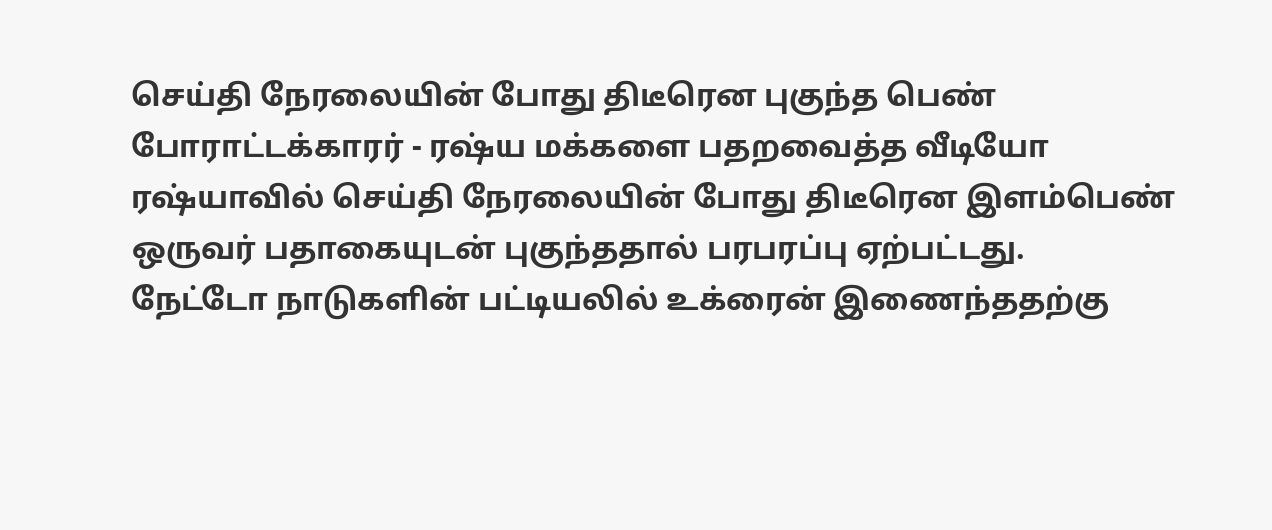செய்தி நேரலையின் போது திடீரென புகுந்த பெண் போராட்டக்காரர் - ரஷ்ய மக்களை பதறவைத்த வீடியோ
ரஷ்யாவில் செய்தி நேரலையின் போது திடீரென இளம்பெண் ஒருவர் பதாகையுடன் புகுந்ததால் பரபரப்பு ஏற்பட்டது.
நேட்டோ நாடுகளின் பட்டியலில் உக்ரைன் இணைந்ததற்கு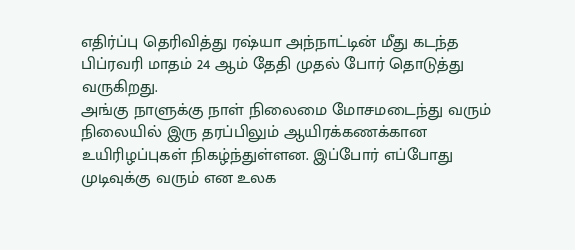எதிர்ப்பு தெரிவித்து ரஷ்யா அந்நாட்டின் மீது கடந்த பிப்ரவரி மாதம் 24 ஆம் தேதி முதல் போர் தொடுத்து வருகிறது.
அங்கு நாளுக்கு நாள் நிலைமை மோசமடைந்து வரும் நிலையில் இரு தரப்பிலும் ஆயிரக்கணக்கான உயிரிழப்புகள் நிகழ்ந்துள்ளன. இப்போர் எப்போது முடிவுக்கு வரும் என உலக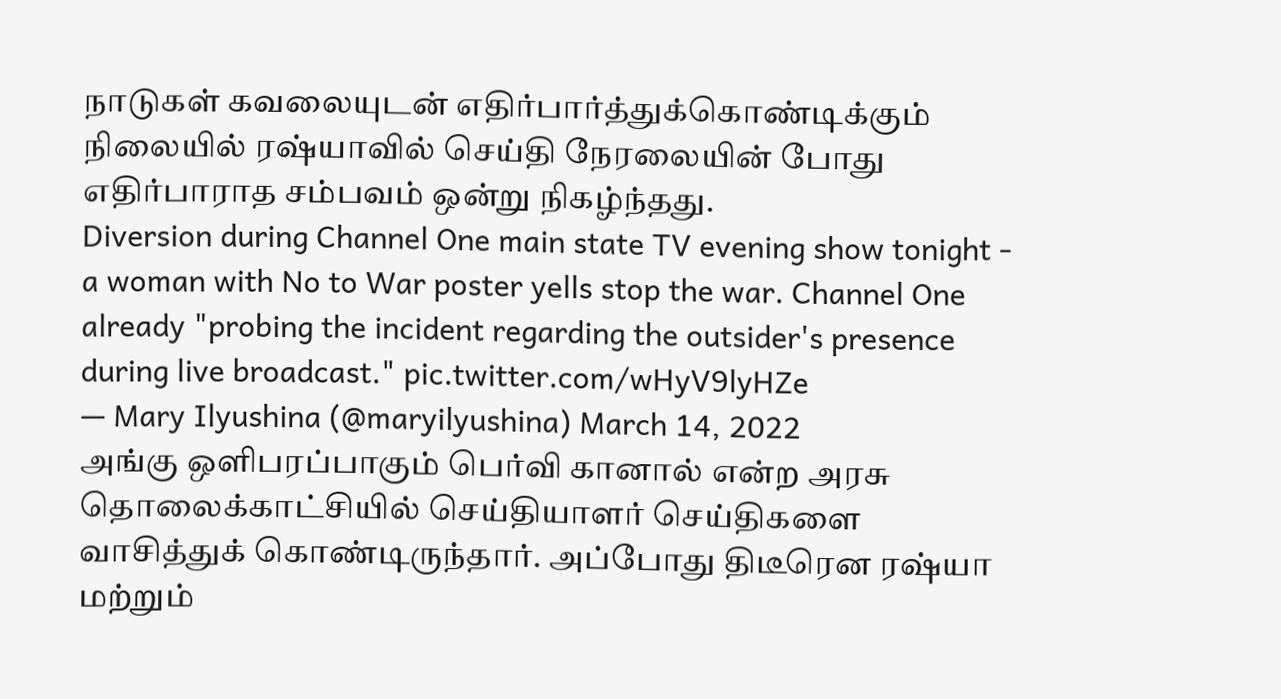நாடுகள் கவலையுடன் எதிர்பார்த்துக்கொண்டிக்கும் நிலையில் ரஷ்யாவில் செய்தி நேரலையின் போது எதிர்பாராத சம்பவம் ஒன்று நிகழ்ந்தது.
Diversion during Channel One main state TV evening show tonight - a woman with No to War poster yells stop the war. Channel One already "probing the incident regarding the outsider's presence during live broadcast." pic.twitter.com/wHyV9lyHZe
— Mary Ilyushina (@maryilyushina) March 14, 2022
அங்கு ஒளிபரப்பாகும் பெர்வி கானால் என்ற அரசு தொலைக்காட்சியில் செய்தியாளர் செய்திகளை வாசித்துக் கொண்டிருந்தார். அப்போது திடீரென ரஷ்யா மற்றும்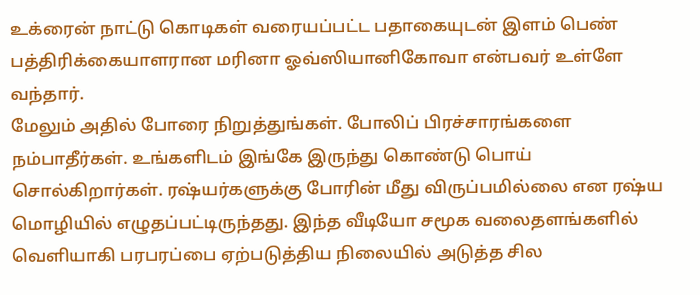உக்ரைன் நாட்டு கொடிகள் வரையப்பட்ட பதாகையுடன் இளம் பெண் பத்திரிக்கையாளரான மரினா ஓவ்ஸியானிகோவா என்பவர் உள்ளே வந்தார்.
மேலும் அதில் போரை நிறுத்துங்கள். போலிப் பிரச்சாரங்களை நம்பாதீர்கள். உங்களிடம் இங்கே இருந்து கொண்டு பொய் சொல்கிறார்கள். ரஷ்யர்களுக்கு போரின் மீது விருப்பமில்லை என ரஷ்ய மொழியில் எழுதப்பட்டிருந்தது. இந்த வீடியோ சமூக வலைதளங்களில் வெளியாகி பரபரப்பை ஏற்படுத்திய நிலையில் அடுத்த சில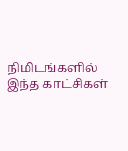நிமிடங்களில் இந்த காட்சிகள்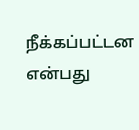நீக்கப்பட்டன என்பது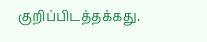குறிப்பிடத்தக்கது.